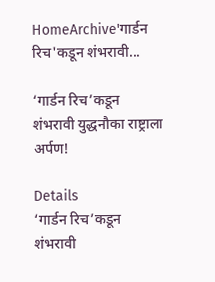HomeArchive'गार्डन रिच'कडून शंभरावी...

‘गार्डन रिच’कडून शंभरावी युद्धनौका राष्ट्राला अर्पण!

Details
‘गार्डन रिच’कडून शंभरावी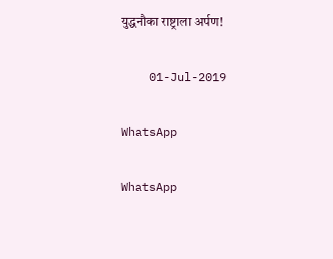युद्धनौका राष्ट्राला अर्पण!

    01-Jul-2019

WhatsApp

WhatsApp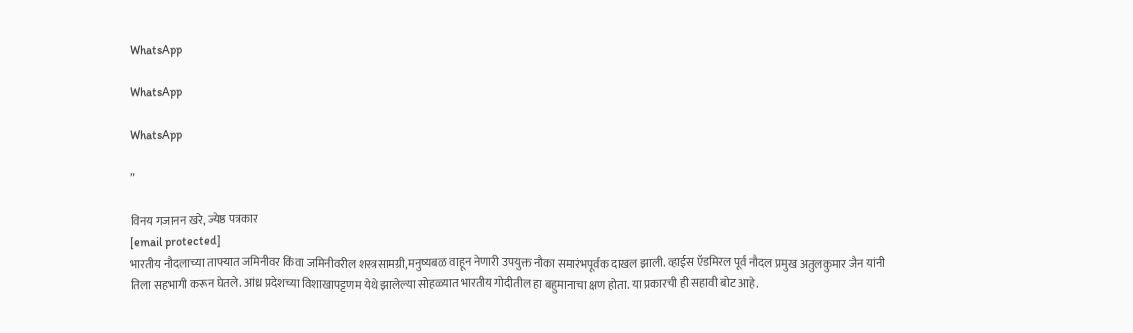WhatsApp

WhatsApp

WhatsApp

”

विनय गजानन खरे, ज्येष्ठ पत्रकार
[email protected]
भारतीय नौदलाच्या ताफ्यात जमिनीवर किंवा जमिनीवरील शस्त्रसामग्री,मनुष्यबळ वाहून नेणारी उपयुक्त नौका समारंभपूर्वक दाखल झाली. व्हाईस ऍडमिरल पूर्व नौदल प्रमुख अतुलकुमार जैन यांनी तिला सहभागी करून घेतले. आंध्र प्रदेशच्या विशाखापट्टणम येथे झालेल्या सोहळ्यात भारतीय गोदीतील हा बहुमानाचा क्षण होता. या प्रकारची ही सहावी बोट आहे.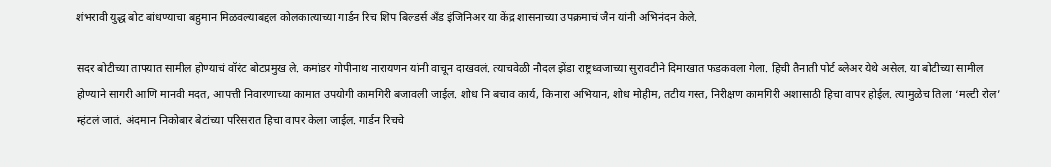शंभरावी युद्ध बोट बांधण्याचा बहुमान मिळवल्याबद्दल कोलकात्याच्या गार्डन रिच शिप बिल्डर्स अँड इंजिनिअर या केंद्र शासनाच्या उपक्रमाचं जैन यांनी अभिनंदन केले.

सदर बोटीच्या ताफ्यात सामील होण्याचं वॉरंट बोटप्रमुख ले. कमांडर गोपीनाथ नारायणन यांनी वाचून दाखवलं. त्याचवेळी नौदल झेंडा राष्ट्रध्वजाच्या सुरावटीने दिमाखात फडकवला गेला. हिची तैनाती पोर्ट ब्लेअर येथे असेल. या बोटीच्या सामील होण्याने सागरी आणि मानवी मदत, आपत्ती निवारणाच्या कामात उपयोगी कामगिरी बजावली जाईल. शोध नि बचाव कार्य, किनारा अभियान, शोध मोहीम, तटीय गस्त, निरीक्षण कामगिरी अशासाठी हिचा वापर होईल. त्यामुळेच तिला ‘मल्टी रोल’ म्हंटलं जातं. अंदमान निकोबार बेटांच्या परिसरात हिचा वापर केला जाईल. गार्डन रिचचे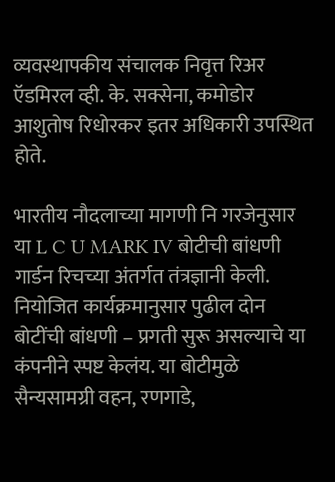व्यवस्थापकीय संचालक निवृत्त रिअर ऍडमिरल व्ही. के. सक्सेना, कमोडोर आशुतोष रिधोरकर इतर अधिकारी उपस्थित होते.

भारतीय नौदलाच्या मागणी नि गरजेनुसार या L C U MARK IV बोटीची बांधणी गार्डन रिचच्या अंतर्गत तंत्रज्ञानी केली. नियोजित कार्यक्रमानुसार पुढील दोन बोटींची बांधणी – प्रगती सुरू असल्याचे या कंपनीने स्पष्ट केलंय. या बोटीमुळे सैन्यसामग्री वहन, रणगाडे,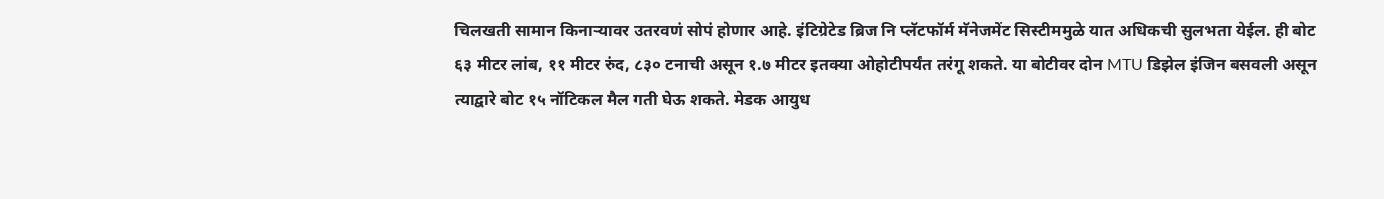चिलखती सामान किनाऱ्यावर उतरवणं सोपं होणार आहे. इंटिग्रेटेड ब्रिज नि प्लॅटफॉर्म मॅनेजमेंट सिस्टीममुळे यात अधिकची सुलभता येईल. ही बोट ६३ मीटर लांब, ११ मीटर रुंद, ८३० टनाची असून १.७ मीटर इतक्या ओहोटीपर्यंत तरंगू शकते. या बोटीवर दोन MTU डिझेल इंजिन बसवली असून त्याद्वारे बोट १५ नॉटिकल मैल गती घेऊ शकते. मेडक आयुध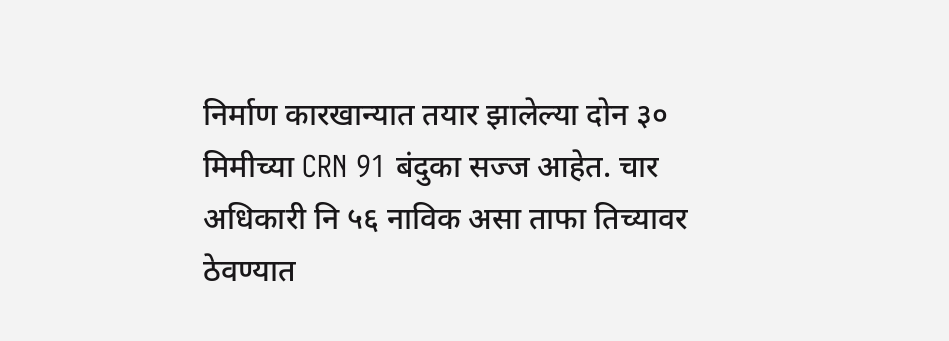निर्माण कारखान्यात तयार झालेल्या दोन ३० मिमीच्या CRN 91 बंदुका सज्ज आहेत. चार अधिकारी नि ५६ नाविक असा ताफा तिच्यावर ठेवण्यात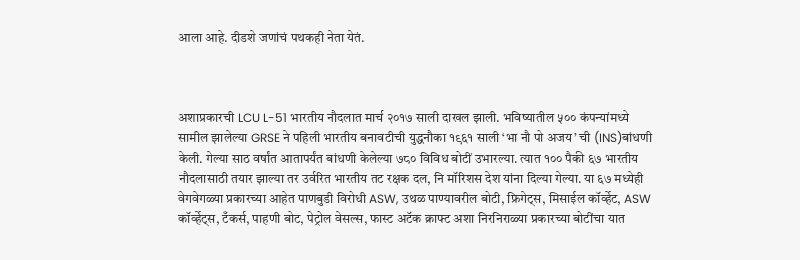आला आहे. दीडशे जणांचं पथकही नेता येतं.



अशाप्रकारची LCU L-51 भारतीय नौदलात मार्च २०१७ साली दाखल झाली. भविष्यातील ५०० कंपन्यांमध्ये सामील झालेल्या GRSE ने पहिली भारतीय बनावटीची युद्धनौका १९६१ साली ‘भा नौ पो अजय’ ची (INS)बांधणी केली. गेल्या साठ वर्षांत आतापर्यंत बांधणी केलेल्या ७८० विविध बोटीं उभारल्या. त्यात १०० पैकी ६७ भारतीय नौदलासाठी तयार झाल्या तर उर्वरित भारतीय तट रक्षक दल, नि मॉरिशस देश यांना दिल्या गेल्या. या ६७ मध्येही वेगवेगळ्या प्रकारच्या आहेत पाणबुडी विरोधी ASW, उथळ पाण्यावरील बोटी, फ्रिगेट्स, मिसाईल कॉर्व्हेट, ASW कॉर्व्हेट्स, टँकर्स, पाहणी बोट, पेट्रोल वेसल्स, फास्ट अटॅक क्राफ्ट अशा निरनिराळ्या प्रकारच्या बोटींचा यात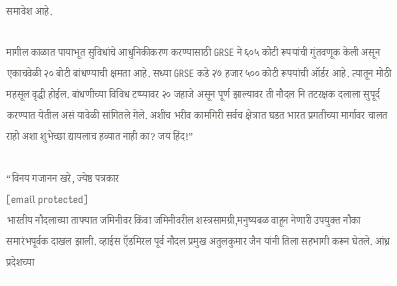समावेश आहे.

मागील काळात पायाभूत सुविधांचे आधुनिकीकरण करण्यासाठी GRSE ने ६०५ कोटी रूपयांची गुंतवणूक केली असून एकाचवेळी २० बोटी बांधण्याची क्षमता आहे. सध्या GRSE कडे २७ हजार ५०० कोटी रूपयांची ऑर्डर आहे. त्यातून मोठी महसूल वृद्धी होईल. बांधणीच्या विविध टप्प्यावर २० जहाजे असून पूर्ण झाल्यावर ती नौदल नि तटरक्षक दलाला सुपूर्द करण्यात येतील असं यावेळी सांगितले गेले. अशीच भरीव कामगिरी सर्वच क्षेत्रात घडत भारत प्रगतीच्या मार्गावर चालत राहो अशा शुभेच्छा द्यायलाच हव्यात नाही का? जय हिंद!”

“विनय गजानन खरे, ज्येष्ठ पत्रकार
[email protected]
भारतीय नौदलाच्या ताफ्यात जमिनीवर किंवा जमिनीवरील शस्त्रसामग्री,मनुष्यबळ वाहून नेणारी उपयुक्त नौका समारंभपूर्वक दाखल झाली. व्हाईस ऍडमिरल पूर्व नौदल प्रमुख अतुलकुमार जैन यांनी तिला सहभागी करून घेतले. आंध्र प्रदेशच्या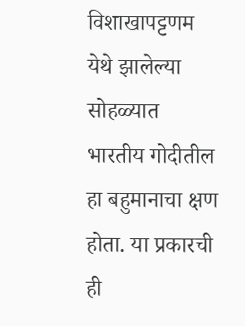विशाखापट्टणम येथे झालेल्या सोहळ्यात भारतीय गोदीतील हा बहुमानाचा क्षण होता. या प्रकारची ही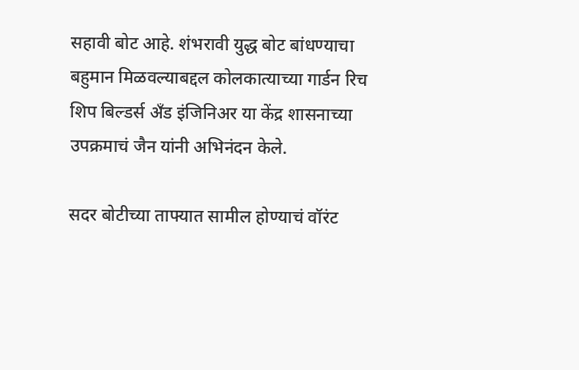सहावी बोट आहे. शंभरावी युद्ध बोट बांधण्याचा बहुमान मिळवल्याबद्दल कोलकात्याच्या गार्डन रिच शिप बिल्डर्स अँड इंजिनिअर या केंद्र शासनाच्या उपक्रमाचं जैन यांनी अभिनंदन केले.

सदर बोटीच्या ताफ्यात सामील होण्याचं वॉरंट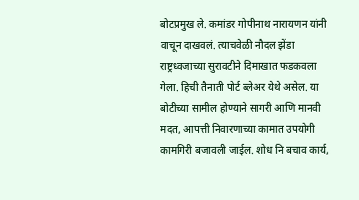बोटप्रमुख ले. कमांडर गोपीनाथ नारायणन यांनी वाचून दाखवलं. त्याचवेळी नौदल झेंडा राष्ट्रध्वजाच्या सुरावटीने दिमाखात फडकवला गेला. हिची तैनाती पोर्ट ब्लेअर येथे असेल. या बोटीच्या सामील होण्याने सागरी आणि मानवी मदत, आपत्ती निवारणाच्या कामात उपयोगी कामगिरी बजावली जाईल. शोध नि बचाव कार्य,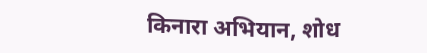किनारा अभियान, शोध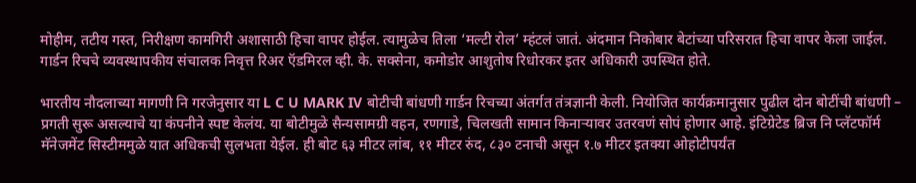मोहीम, तटीय गस्त, निरीक्षण कामगिरी अशासाठी हिचा वापर होईल. त्यामुळेच तिला ‘मल्टी रोल’ म्हंटलं जातं. अंदमान निकोबार बेटांच्या परिसरात हिचा वापर केला जाईल. गार्डन रिचचे व्यवस्थापकीय संचालक निवृत्त रिअर ऍडमिरल व्ही. के. सक्सेना, कमोडोर आशुतोष रिधोरकर इतर अधिकारी उपस्थित होते.

भारतीय नौदलाच्या मागणी नि गरजेनुसार या L C U MARK IV बोटीची बांधणी गार्डन रिचच्या अंतर्गत तंत्रज्ञानी केली. नियोजित कार्यक्रमानुसार पुढील दोन बोटींची बांधणी – प्रगती सुरू असल्याचे या कंपनीने स्पष्ट केलंय. या बोटीमुळे सैन्यसामग्री वहन, रणगाडे, चिलखती सामान किनाऱ्यावर उतरवणं सोपं होणार आहे. इंटिग्रेटेड ब्रिज नि प्लॅटफॉर्म मॅनेजमेंट सिस्टीममुळे यात अधिकची सुलभता येईल. ही बोट ६३ मीटर लांब, ११ मीटर रुंद, ८३० टनाची असून १.७ मीटर इतक्या ओहोटीपर्यंत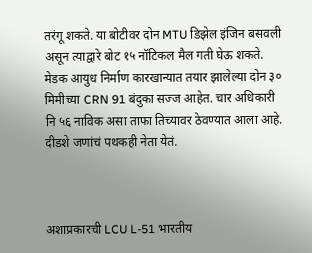तरंगू शकते. या बोटीवर दोन MTU डिझेल इंजिन बसवली असून त्याद्वारे बोट १५ नॉटिकल मैल गती घेऊ शकते. मेडक आयुध निर्माण कारखान्यात तयार झालेल्या दोन ३० मिमीच्या CRN 91 बंदुका सज्ज आहेत. चार अधिकारी नि ५६ नाविक असा ताफा तिच्यावर ठेवण्यात आला आहे. दीडशे जणांचं पथकही नेता येतं.



अशाप्रकारची LCU L-51 भारतीय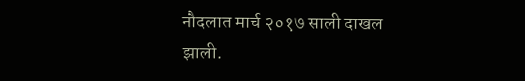नौदलात मार्च २०१७ साली दाखल झाली.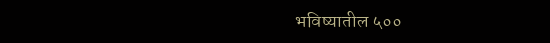भविष्यातील ५००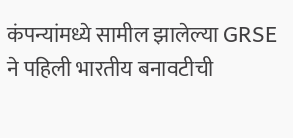कंपन्यांमध्ये सामील झालेल्या GRSE ने पहिली भारतीय बनावटीची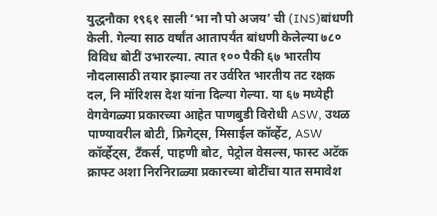युद्धनौका १९६१ साली ‘भा नौ पो अजय’ ची (INS)बांधणी केली. गेल्या साठ वर्षांत आतापर्यंत बांधणी केलेल्या ७८० विविध बोटीं उभारल्या. त्यात १०० पैकी ६७ भारतीय नौदलासाठी तयार झाल्या तर उर्वरित भारतीय तट रक्षक दल, नि मॉरिशस देश यांना दिल्या गेल्या. या ६७ मध्येही वेगवेगळ्या प्रकारच्या आहेत पाणबुडी विरोधी ASW, उथळ पाण्यावरील बोटी, फ्रिगेट्स, मिसाईल कॉर्व्हेट, ASW कॉर्व्हेट्स, टँकर्स, पाहणी बोट, पेट्रोल वेसल्स, फास्ट अटॅक क्राफ्ट अशा निरनिराळ्या प्रकारच्या बोटींचा यात समावेश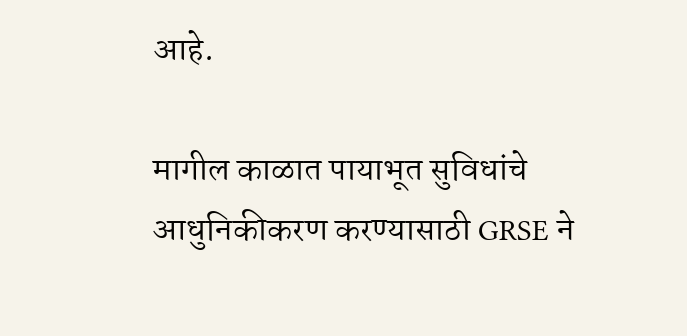आहे.

मागील काळात पायाभूत सुविधांचे आधुनिकीकरण करण्यासाठी GRSE ने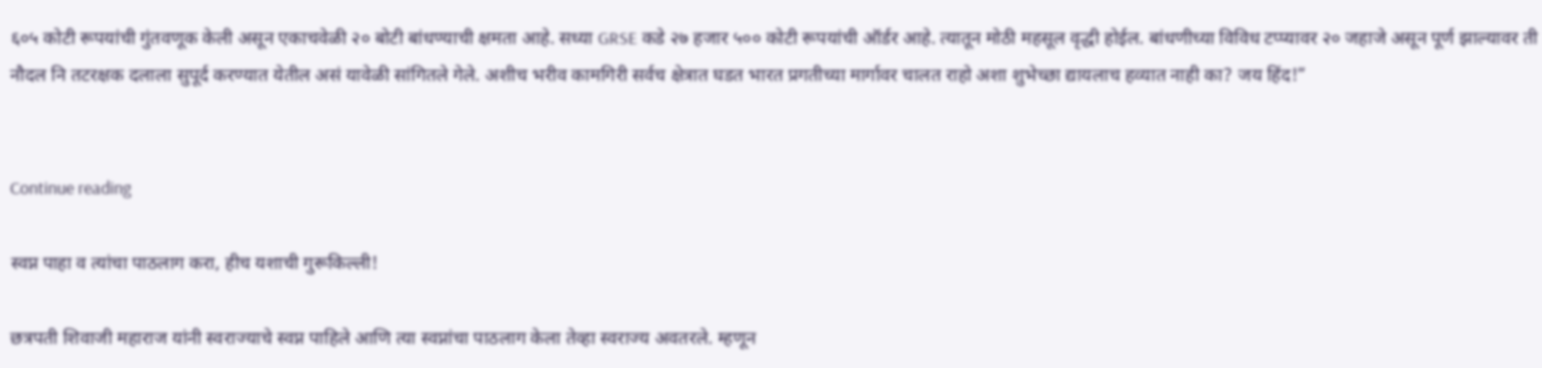६०५ कोटी रूपयांची गुंतवणूक केली असून एकाचवेळी २० बोटी बांधण्याची क्षमता आहे. सध्या GRSE कडे २७ हजार ५०० कोटी रूपयांची ऑर्डर आहे. त्यातून मोठी महसूल वृद्धी होईल. बांधणीच्या विविध टप्प्यावर २० जहाजे असून पूर्ण झाल्यावर ती नौदल नि तटरक्षक दलाला सुपूर्द करण्यात येतील असं यावेळी सांगितले गेले. अशीच भरीव कामगिरी सर्वच क्षेत्रात घडत भारत प्रगतीच्या मार्गावर चालत राहो अशा शुभेच्छा द्यायलाच हव्यात नाही का? जय हिंद!”


Continue reading

स्वप्न पाहा व त्यांचा पाठलाग करा, हीच यशाची गुरूकिल्ली!

छत्रपती शिवाजी महाराज यांनी स्वराज्याचे स्वप्न पाहिले आणि त्या स्वप्नांचा पाठलाग केला तेव्हा स्वराज्य अवतरले. म्हणून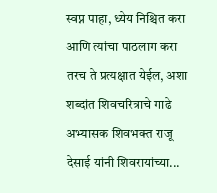स्वप्न पाहा, ध्येय निश्चित करा आणि त्यांचा पाठलाग करा तरच ते प्रत्यक्षात येईल, अशा शब्दांत शिवचरित्राचे गाढे अभ्यासक शिवभक्त राजू देसाई यांनी शिवरायांच्या...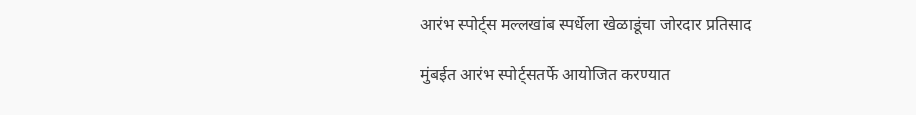आरंभ स्पोर्ट्स मल्लखांब स्पर्धेला खेळाडूंचा जोरदार प्रतिसाद

मुंबईत आरंभ स्पोर्ट्सतर्फे आयोजित करण्यात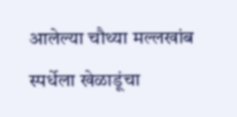आलेल्या चौथ्या मल्लखांब स्पर्धेला खेळाडूंचा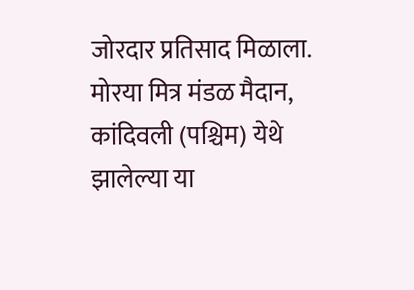जोरदार प्रतिसाद मिळाला. मोरया मित्र मंडळ मैदान, कांदिवली (पश्चिम) येथे झालेल्या या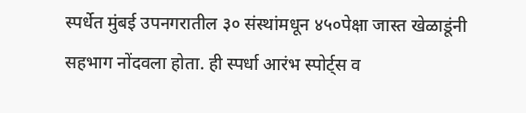स्पर्धेत मुंबई उपनगरातील ३० संस्थांमधून ४५०पेक्षा जास्त खेळाडूंनी सहभाग नोंदवला होता. ही स्पर्धा आरंभ स्पोर्ट्स व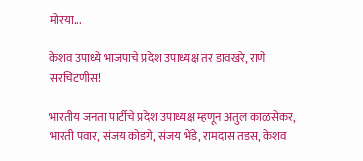मोरया...

केशव उपाध्ये भाजपाचे प्रदेश उपाध्यक्ष तर डावखरे, राणे सरचिटणीस!

भारतीय जनता पार्टीचे प्रदेश उपाध्यक्ष म्हणून अतुल काळसेकर, भारती पवार, संजय कोडगे, संजय भेंडे, रामदास तडस, केशव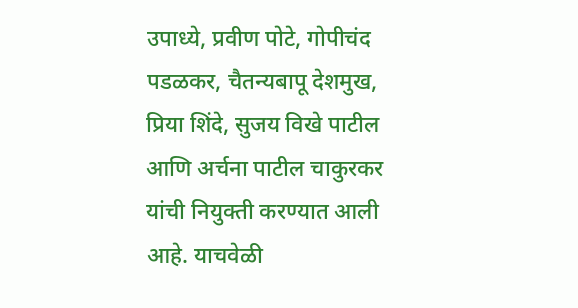उपाध्ये, प्रवीण पोटे, गोपीचंद पडळकर, चैतन्यबापू देशमुख, प्रिया शिंदे, सुजय विखे पाटील आणि अर्चना पाटील चाकुरकर यांची नियुक्ती करण्यात आली आहे. याचवेळी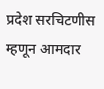प्रदेश सरचिटणीस म्हणून आमदार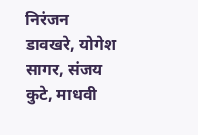निरंजन डावखरे, योगेश सागर, संजय कुटे, माधवी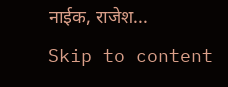नाईक, राजेश...
Skip to content